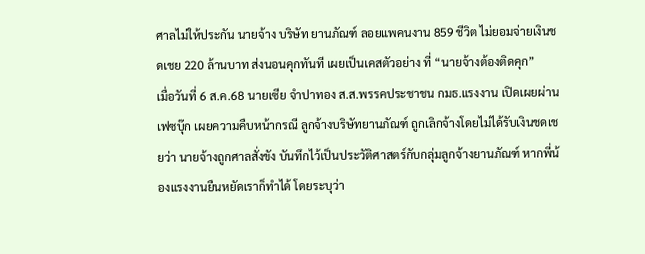ศาลไม่ให้ประกัน นายจ้าง บริษัท ยานภัณฑ์ ลอยแพคนงาน 859 ชีวิต ไม่ยอมจ่ายเงินชดเชย 220 ล้านบาท ส่งนอนคุกทันที เผยเป็นเคสตัวอย่าง ที่ “นายจ้างต้องติดคุก”
เมื่อวันที่ 6 ส.ค.68 นายเซีย จำปาทอง ส.ส.พรรคประชาชน กมธ.แรงงาน เปิดเผยผ่านเฟซบุ๊ก เผยความคืบหน้ากรณี ลูกจ้างบริษัทยานภัณฑ์ ถูกเลิกจ้างโดยไม่ได้รับเงินชดเชยว่า นายจ้างถูกศาลสั่งขัง บันทึกไว้เป็นประวัติศาสตร์กับกลุ่มลูกจ้างยานภัณฑ์ หากพี่น้องแรงงานยืนหยัดเราก็ทำได้ โดยระบุว่า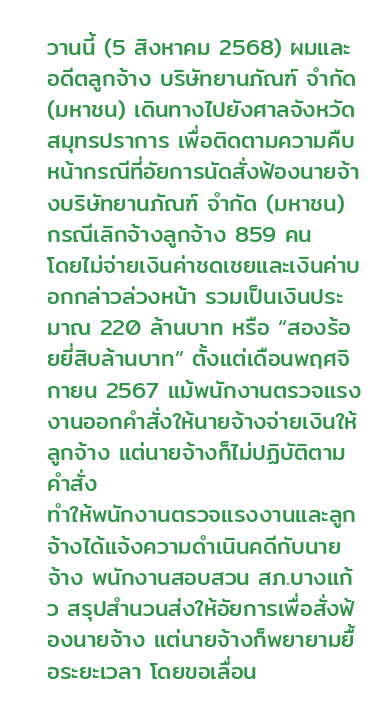วานนี้ (5 สิงหาคม 2568) ผมและอดีตลูกจ้าง บริษัทยานภัณฑ์ จำกัด (มหาชน) เดินทางไปยังศาลจังหวัดสมุทรปราการ เพื่อติดตามความคืบหน้ากรณีที่อัยการนัดสั่งฟ้องนายจ้างบริษัทยานภัณฑ์ จำกัด (มหาชน) กรณีเลิกจ้างลูกจ้าง 859 คน
โดยไม่จ่ายเงินค่าชดเชยและเงินค่าบอกกล่าวล่วงหน้า รวมเป็นเงินประมาณ 220 ล้านบาท หรือ “สองร้อยยี่สิบล้านบาท” ตั้งแต่เดือนพฤศจิกายน 2567 แม้พนักงานตรวจแรงงานออกคำสั่งให้นายจ้างจ่ายเงินให้ลูกจ้าง แต่นายจ้างก็ไม่ปฏิบัติตามคำสั่ง
ทำให้พนักงานตรวจแรงงานและลูกจ้างได้แจ้งความดำเนินคดีกับนายจ้าง พนักงานสอบสวน สภ.บางแก้ว สรุปสำนวนส่งให้อัยการเพื่อสั่งฟ้องนายจ้าง แต่นายจ้างก็พยายามยื้อระยะเวลา โดยขอเลื่อน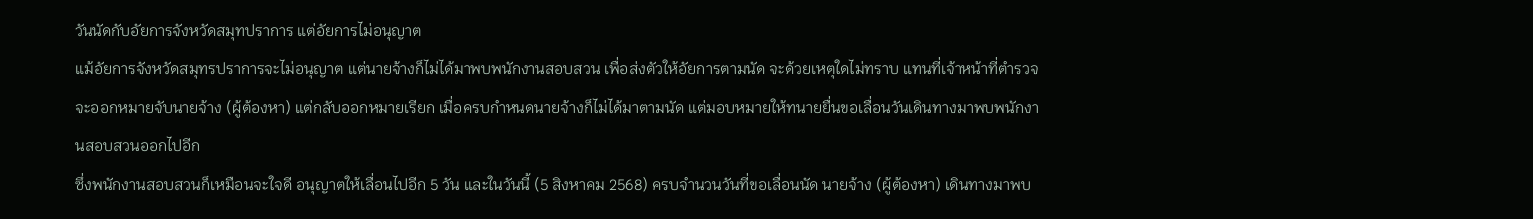วันนัดกับอัยการจังหวัดสมุทปราการ แต่อัยการไม่อนุญาต
แม้อัยการจังหวัดสมุทรปราการจะไม่อนุญาต แต่นายจ้างก็ไม่ได้มาพบพนักงานสอบสวน เพื่อส่งตัวให้อัยการตามนัด จะด้วยเหตุใดไม่ทราบ แทนที่เจ้าหน้าที่ตำรวจจะออกหมายจับนายจ้าง (ผู้ต้องหา) แต่กลับออกหมายเรียก เมื่อครบกำหนดนายจ้างก็ไม่ได้มาตามนัด แต่มอบหมายให้ทนายยื่นขอเลื่อนวันเดินทางมาพบพนักงานสอบสวนออกไปอีก
ซึ่งพนักงานสอบสวนก็เหมือนจะใจดี อนุญาตให้เลื่อนไปอีก 5 วัน และในวันนี้ (5 สิงหาคม 2568) ครบจำนวนวันที่ขอเลื่อนนัด นายจ้าง (ผู้ต้องหา) เดินทางมาพบ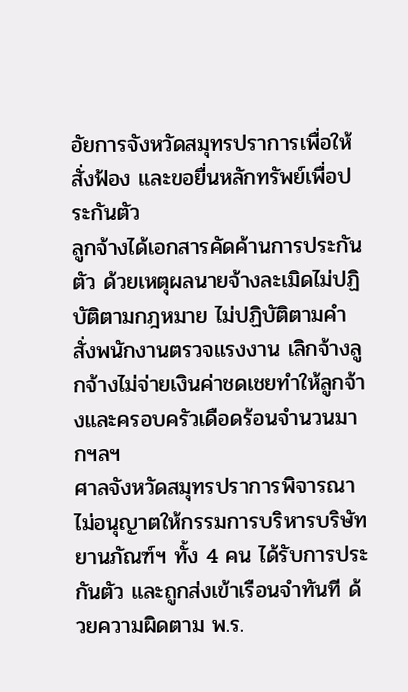อัยการจังหวัดสมุทรปราการเพื่อให้สั่งฟ้อง และขอยื่นหลักทรัพย์เพื่อประกันตัว
ลูกจ้างได้เอกสารคัดค้านการประกันตัว ด้วยเหตุผลนายจ้างละเมิดไม่ปฏิบัติตามกฎหมาย ไม่ปฏิบัติตามคำสั่งพนักงานตรวจแรงงาน เลิกจ้างลูกจ้างไม่จ่ายเงินค่าชดเชยทำให้ลูกจ้างและครอบครัวเดือดร้อนจำนวนมากฯลฯ
ศาลจังหวัดสมุทรปราการพิจารณา ไม่อนุญาตให้กรรมการบริหารบริษัทยานภัณฑ์ฯ ทั้ง 4 คน ได้รับการประกันตัว และถูกส่งเข้าเรือนจำทันที ด้วยความผิดตาม พ.ร.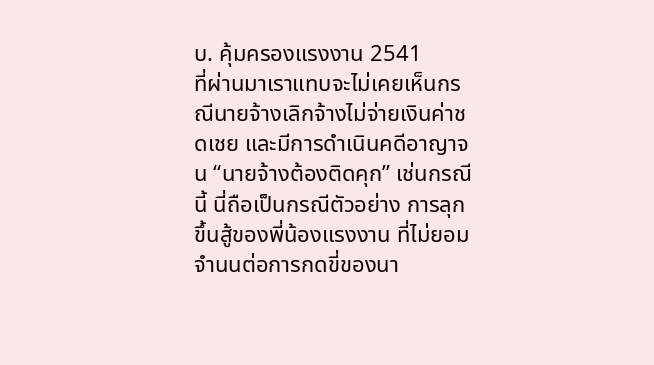บ. คุ้มครองแรงงาน 2541
ที่ผ่านมาเราแทบจะไม่เคยเห็นกรณีนายจ้างเลิกจ้างไม่จ่ายเงินค่าชดเชย และมีการดำเนินคดีอาญาจน “นายจ้างต้องติดคุก” เช่นกรณีนี้ นี่ถือเป็นกรณีตัวอย่าง การลุกขึ้นสู้ของพี่น้องแรงงาน ที่ไม่ยอมจำนนต่อการกดขี่ของนา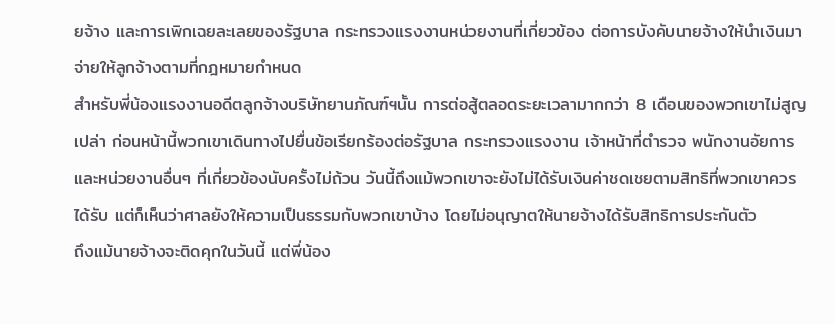ยจ้าง และการเพิกเฉยละเลยของรัฐบาล กระทรวงแรงงานหน่วยงานที่เกี่ยวข้อง ต่อการบังคับนายจ้างให้นำเงินมาจ่ายให้ลูกจ้างตามที่กฎหมายกำหนด
สำหรับพี่น้องแรงงานอดีตลูกจ้างบริษัทยานภัณฑ์ฯนั้น การต่อสู้ตลอดระยะเวลามากกว่า 8 เดือนของพวกเขาไม่สูญเปล่า ก่อนหน้านี้พวกเขาเดินทางไปยื่นข้อเรียกร้องต่อรัฐบาล กระทรวงแรงงาน เจ้าหน้าที่ตำรวจ พนักงานอัยการ และหน่วยงานอื่นๆ ที่เกี่ยวข้องนับครั้งไม่ถ้วน วันนี้ถึงแม้พวกเขาจะยังไม่ได้รับเงินค่าชดเชยตามสิทธิที่พวกเขาควรได้รับ แต่ก็เห็นว่าศาลยังให้ความเป็นธรรมกับพวกเขาบ้าง โดยไม่อนุญาตให้นายจ้างได้รับสิทธิการประกันตัว
ถึงแม้นายจ้างจะติดคุกในวันนี้ แต่พี่น้อง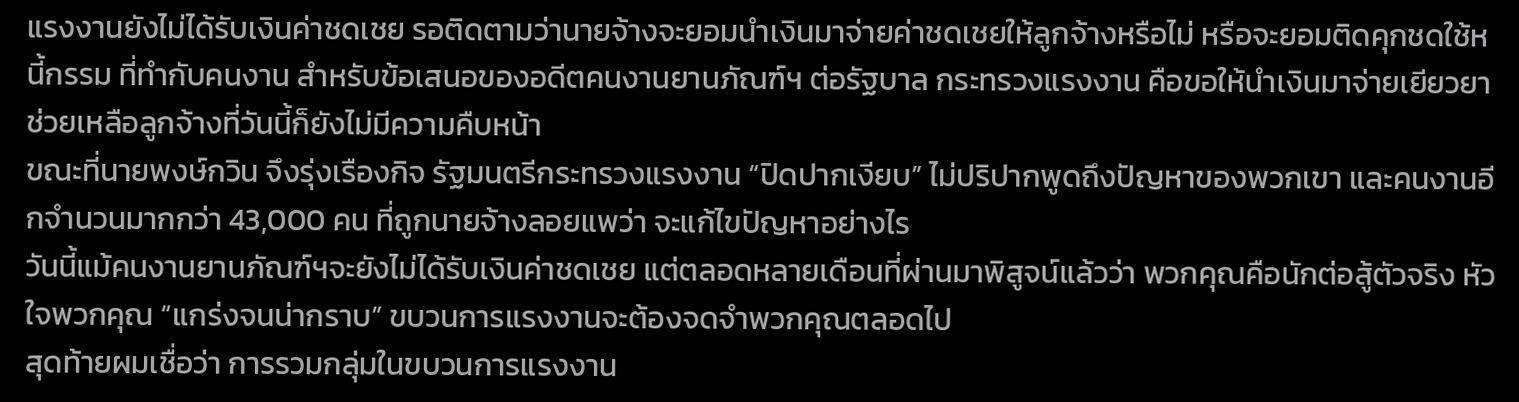แรงงานยังไม่ได้รับเงินค่าชดเชย รอติดตามว่านายจ้างจะยอมนำเงินมาจ่ายค่าชดเชยให้ลูกจ้างหรือไม่ หรือจะยอมติดคุกชดใช้หนี้กรรม ที่ทำกับคนงาน สำหรับข้อเสนอของอดีตคนงานยานภัณฑ์ฯ ต่อรัฐบาล กระทรวงแรงงาน คือขอให้นำเงินมาจ่ายเยียวยาช่วยเหลือลูกจ้างที่วันนี้ก็ยังไม่มีความคืบหน้า
ขณะที่นายพงษ์กวิน จึงรุ่งเรืองกิจ รัฐมนตรีกระทรวงแรงงาน “ปิดปากเงียบ” ไม่ปริปากพูดถึงปัญหาของพวกเขา และคนงานอีกจำนวนมากกว่า 43,000 คน ที่ถูกนายจ้างลอยแพว่า จะแก้ไขปัญหาอย่างไร
วันนี้แม้คนงานยานภัณฑ์ฯจะยังไม่ได้รับเงินค่าชดเชย แต่ตลอดหลายเดือนที่ผ่านมาพิสูจน์แล้วว่า พวกคุณคือนักต่อสู้ตัวจริง หัวใจพวกคุณ “แกร่งจนน่ากราบ” ขบวนการแรงงานจะต้องจดจำพวกคุณตลอดไป
สุดท้ายผมเชื่อว่า การรวมกลุ่มในขบวนการแรงงาน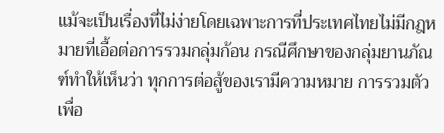แม้จะเป็นเรื่องที่ไม่ง่ายโดยเฉพาะการที่ประเทศไทยไม่มีกฎหมายที่เอื้อต่อการรวมกลุ่มก้อน กรณีศึกษาของกลุ่มยานภัณฑ์ทำให้เห็นว่า ทุกการต่อสู้ของเรามีความหมาย การรวมตัวเพื่อ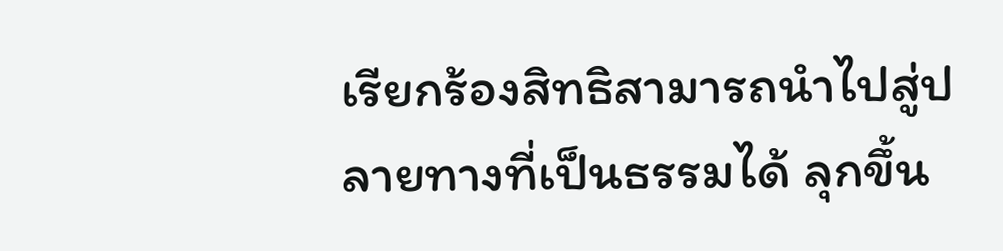เรียกร้องสิทธิสามารถนำไปสู่ปลายทางที่เป็นธรรมได้ ลุกขึ้น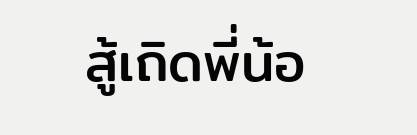สู้เถิดพี่น้อ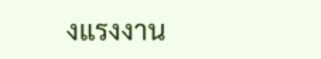งแรงงาน